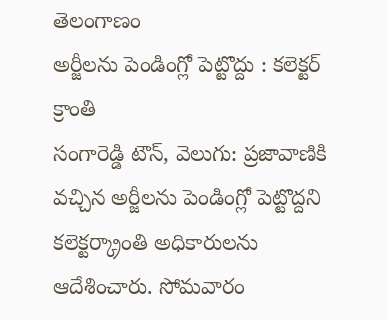తెలంగాణం
అర్జీలను పెండింగ్లో పెట్టొద్దు : కలెక్టర్ క్రాంతి
సంగారెడ్డి టౌన్, వెలుగు: ప్రజావాణికి వచ్చిన అర్జీలను పెండింగ్లో పెట్టొద్దని కలెక్టర్క్రాంతి అధికారులను ఆదేశించారు. సోమవారం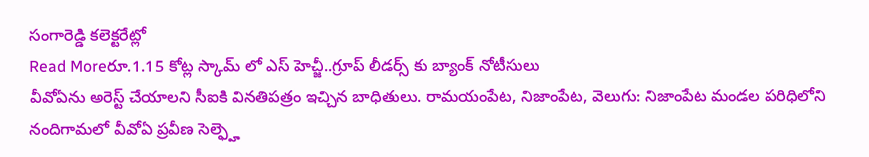సంగారెడ్డి కలెక్టరేట్లో
Read Moreరూ.1.15 కోట్ల స్కామ్ లో ఎస్ హెచ్జీ..గ్రూప్ లీడర్స్ కు బ్యాంక్ నోటీసులు
వీవోఏను అరెస్ట్ చేయాలని సీఐకి వినతిపత్రం ఇచ్చిన బాధితులు. రామయంపేట, నిజాంపేట, వెలుగు: నిజాంపేట మండల పరిధిలోని నందిగామలో వీవోఏ ప్రవీణ సెల్ఫ్హె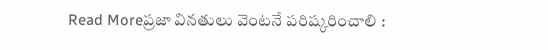Read Moreప్రజా వినతులు వెంటనే పరిష్కరించాలి :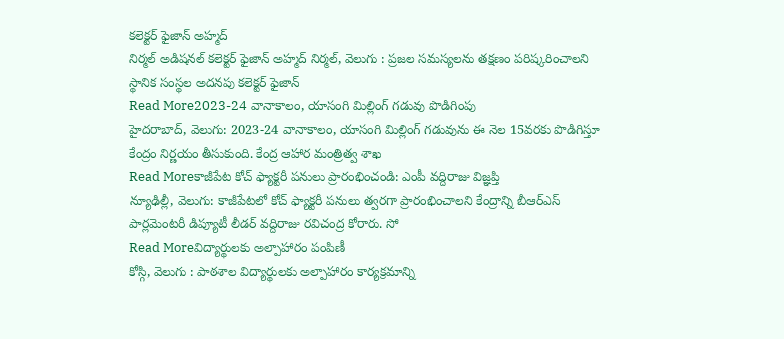కలెక్టర్ ఫైజాన్ అహ్మద్
నిర్మల్ అడిషనల్ కలెక్టర్ ఫైజాన్ అహ్మద్ నిర్మల్, వెలుగు : ప్రజల సమస్యలను తక్షణం పరిష్కరించాలని స్థానిక సంస్థల అదనపు కలెక్టర్ ఫైజాన్
Read More2023-24 వానాకాలం, యాసంగి మిల్లింగ్ గడువు పొడిగింపు
హైదరాబాద్, వెలుగు: 2023-24 వానాకాలం, యాసంగి మిల్లింగ్ గడువును ఈ నెల 15వరకు పొడిగిస్తూ కేంద్రం నిర్ణయం తీసుకుంది. కేంద్ర ఆహార మంత్రిత్వ శాఖ
Read Moreకాజీపేట కోచ్ ఫ్యాక్టరీ పనులు ప్రారంభించండి: ఎంపీ వద్దిరాజు విజ్ఞప్తి
న్యూఢిల్లీ, వెలుగు: కాజీపేటలో కోచ్ ఫ్యాక్టరీ పనులు త్వరగా ప్రారంభించాలని కేంద్రాన్ని బీఆర్ఎస్ పార్లమెంటరీ డిప్యూటీ లీడర్ వద్దిరాజు రవిచంద్ర కోరారు. సో
Read Moreవిద్యార్థులకు అల్పాహారం పంపిణీ
కోస్గి, వెలుగు : పాఠశాల విద్యార్థులకు అల్పాహారం కార్యక్రమాన్ని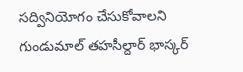సద్వినియోగం చేసుకోవాలని గుండుమాల్ తహసీల్దార్ భాస్కర్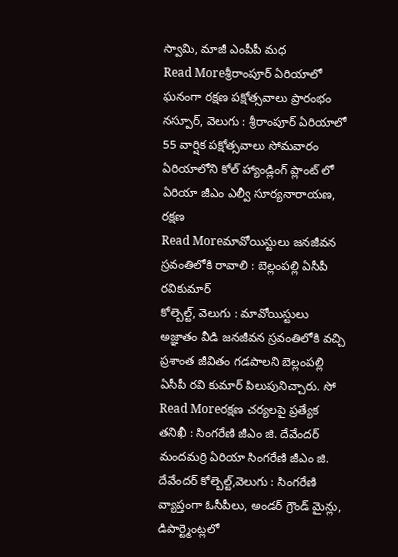స్వామి, మాజీ ఎంపీపీ మధ
Read Moreశ్రీరాంపూర్ ఏరియాలో ఘనంగా రక్షణ పక్షోత్సవాలు ప్రారంభం
నస్పూర్, వెలుగు : శ్రీరాంపూర్ ఏరియాలో 55 వార్షిక పక్షోత్సవాలు సోమవారం ఏరియాలోని కోల్ హ్యాండ్లింగ్ ప్లాంట్ లో ఏరియా జీఎం ఎల్వీ సూర్యనారాయణ, రక్షణ
Read Moreమావోయిస్టులు జనజీవన స్రవంతిలోకి రావాలి : బెల్లంపల్లి ఏసీపీ రవికుమార్
కోల్బెల్ట్, వెలుగు : మావోయిస్టులు అజ్ఞాతం వీడి జనజీవన స్రవంతిలోకి వచ్చి ప్రశాంత జీవితం గడపాలని బెల్లంపల్లి ఏసీపీ రవి కుమార్ పిలుపునిచ్చారు. సో
Read Moreరక్షణ చర్యలపై ప్రత్యేక తనిఖీ : సింగరేణి జీఎం జి. దేవేందర్
మందమర్రి ఏరియా సింగరేణి జీఎం జి. దేవేందర్ కోల్బెల్ట్,వెలుగు : సింగరేణి వ్యాప్తంగా ఓసీపీలు, అండర్ గ్రౌండ్ మైన్లు, డిపార్ట్మెంట్లలో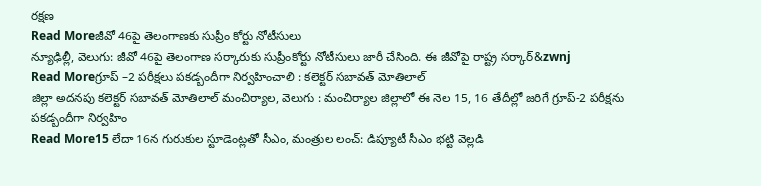రక్షణ
Read Moreజీవో 46పై తెలంగాణకు సుప్రీం కోర్టు నోటీసులు
న్యూఢిల్లీ, వెలుగు: జీవో 46పై తెలంగాణ సర్కారుకు సుప్రీంకోర్టు నోటీసులు జారీ చేసింది. ఈ జీవోపై రాష్ట్ర సర్కార్&zwnj
Read Moreగ్రూప్ –2 పరీక్షలు పకడ్బందీగా నిర్వహించాలి : కలెక్టర్ సబావత్ మోతిలాల్
జిల్లా అదనపు కలెక్టర్ సబావత్ మోతిలాల్ మంచిర్యాల, వెలుగు : మంచిర్యాల జిల్లాలో ఈ నెల 15, 16 తేదీల్లో జరిగే గ్రూప్-2 పరీక్షను పకడ్బందీగా నిర్వహిం
Read More15 లేదా 16న గురుకుల స్టూడెంట్లతో సీఎం, మంత్రుల లంచ్: డిప్యూటీ సీఎం భట్టి వెల్లడి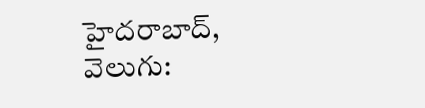హైదరాబాద్, వెలుగు: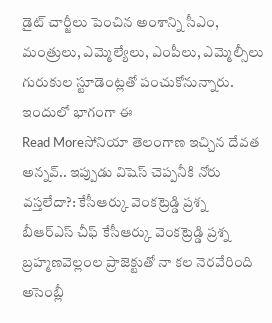డైట్ చార్జీలు పెంచిన అంశాన్ని సీఎం, మంత్రులు, ఎమ్మెల్యేలు, ఎంపీలు, ఎమ్మెల్సీలు గురుకుల స్టూడెంట్లతో పంచుకోనున్నారు. ఇందులో భాగంగా ఈ
Read Moreసోనియా తెలంగాణ ఇచ్చిన దేవత అన్నవ్.. ఇప్పుడు విషెస్ చెప్పనీకి నోరు వస్తలేదా?: కేసీఆర్కు వెంకట్రెడ్డి ప్రశ్న
బీఆర్ఎస్ చీఫ్ కేసీఆర్కు వెంకట్రెడ్డి ప్రశ్న బ్రహ్మణవెల్లంల ప్రాజెక్టుతో నా కల నెరవేరింది అసెంబ్లీ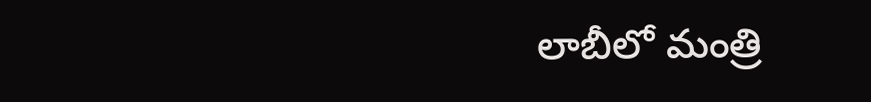లాబీలో మంత్రి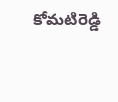కోమటిరెడ్డి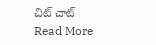చిట్ చాట్
Read More